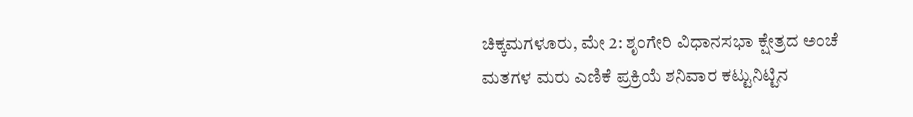ಚಿಕ್ಕಮಗಳೂರು, ಮೇ 2: ಶೃಂಗೇರಿ ವಿಧಾನಸಭಾ ಕ್ಷೇತ್ರದ ಅಂಚೆ ಮತಗಳ ಮರು ಎಣಿಕೆ ಪ್ರಕ್ರಿಯೆ ಶನಿವಾರ ಕಟ್ಟುನಿಟ್ಟಿನ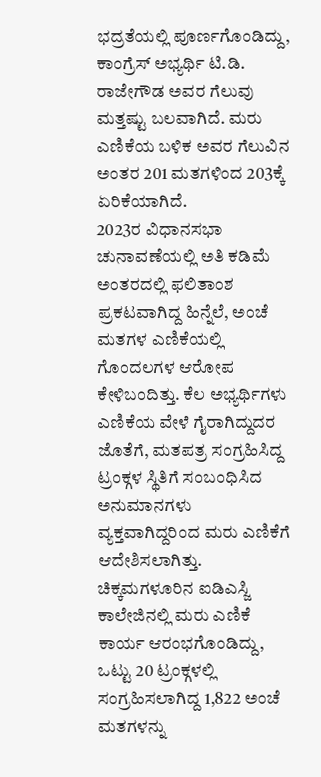ಭದ್ರತೆಯಲ್ಲಿ ಪೂರ್ಣಗೊಂಡಿದ್ದು, ಕಾಂಗ್ರೆಸ್ ಅಭ್ಯರ್ಥಿ ಟಿ.ಡಿ. ರಾಜೇಗೌಡ ಅವರ ಗೆಲುವು ಮತ್ತಷ್ಟು ಬಲವಾಗಿದೆ. ಮರು ಎಣಿಕೆಯ ಬಳಿಕ ಅವರ ಗೆಲುವಿನ ಅಂತರ 201 ಮತಗಳಿಂದ 203ಕ್ಕೆ ಏರಿಕೆಯಾಗಿದೆ.
2023ರ ವಿಧಾನಸಭಾ ಚುನಾವಣೆಯಲ್ಲಿ ಅತಿ ಕಡಿಮೆ ಅಂತರದಲ್ಲಿ ಫಲಿತಾಂಶ ಪ್ರಕಟವಾಗಿದ್ದ ಹಿನ್ನೆಲೆ, ಅಂಚೆ ಮತಗಳ ಎಣಿಕೆಯಲ್ಲಿ ಗೊಂದಲಗಳ ಆರೋಪ ಕೇಳಿಬಂದಿತ್ತು. ಕೆಲ ಅಭ್ಯರ್ಥಿಗಳು ಎಣಿಕೆಯ ವೇಳೆ ಗೈರಾಗಿದ್ದುದರ ಜೊತೆಗೆ, ಮತಪತ್ರ ಸಂಗ್ರಹಿಸಿದ್ದ ಟ್ರಂಕ್ಗಳ ಸ್ಥಿತಿಗೆ ಸಂಬಂಧಿಸಿದ ಅನುಮಾನಗಳು ವ್ಯಕ್ತವಾಗಿದ್ದರಿಂದ ಮರು ಎಣಿಕೆಗೆ ಆದೇಶಿಸಲಾಗಿತ್ತು.
ಚಿಕ್ಕಮಗಳೂರಿನ ಐಡಿಎಸ್ಜಿ ಕಾಲೇಜಿನಲ್ಲಿ ಮರು ಎಣಿಕೆ ಕಾರ್ಯ ಆರಂಭಗೊಂಡಿದ್ದು, ಒಟ್ಟು 20 ಟ್ರಂಕ್ಗಳಲ್ಲಿ ಸಂಗ್ರಹಿಸಲಾಗಿದ್ದ 1,822 ಅಂಚೆ ಮತಗಳನ್ನು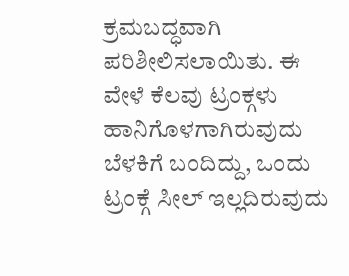ಕ್ರಮಬದ್ಧವಾಗಿ ಪರಿಶೀಲಿಸಲಾಯಿತು. ಈ ವೇಳೆ ಕೆಲವು ಟ್ರಂಕ್ಗಳು ಹಾನಿಗೊಳಗಾಗಿರುವುದು ಬೆಳಕಿಗೆ ಬಂದಿದ್ದು, ಒಂದು ಟ್ರಂಕ್ಗೆ ಸೀಲ್ ಇಲ್ಲದಿರುವುದು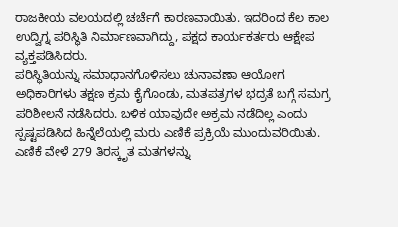ರಾಜಕೀಯ ವಲಯದಲ್ಲಿ ಚರ್ಚೆಗೆ ಕಾರಣವಾಯಿತು. ಇದರಿಂದ ಕೆಲ ಕಾಲ ಉದ್ವಿಗ್ನ ಪರಿಸ್ಥಿತಿ ನಿರ್ಮಾಣವಾಗಿದ್ದು, ಪಕ್ಷದ ಕಾರ್ಯಕರ್ತರು ಆಕ್ಷೇಪ ವ್ಯಕ್ತಪಡಿಸಿದರು.
ಪರಿಸ್ಥಿತಿಯನ್ನು ಸಮಾಧಾನಗೊಳಿಸಲು ಚುನಾವಣಾ ಆಯೋಗ ಅಧಿಕಾರಿಗಳು ತಕ್ಷಣ ಕ್ರಮ ಕೈಗೊಂಡು, ಮತಪತ್ರಗಳ ಭದ್ರತೆ ಬಗ್ಗೆ ಸಮಗ್ರ ಪರಿಶೀಲನೆ ನಡೆಸಿದರು. ಬಳಿಕ ಯಾವುದೇ ಅಕ್ರಮ ನಡೆದಿಲ್ಲ ಎಂದು ಸ್ಪಷ್ಟಪಡಿಸಿದ ಹಿನ್ನೆಲೆಯಲ್ಲಿ ಮರು ಎಣಿಕೆ ಪ್ರಕ್ರಿಯೆ ಮುಂದುವರಿಯಿತು.
ಎಣಿಕೆ ವೇಳೆ 279 ತಿರಸ್ಕೃತ ಮತಗಳನ್ನು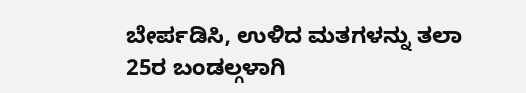ಬೇರ್ಪಡಿಸಿ, ಉಳಿದ ಮತಗಳನ್ನು ತಲಾ 25ರ ಬಂಡಲ್ಗಳಾಗಿ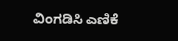ವಿಂಗಡಿಸಿ ಎಣಿಕೆ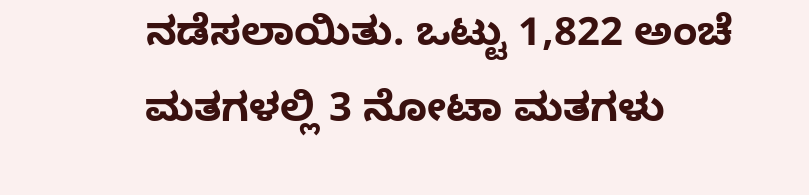ನಡೆಸಲಾಯಿತು. ಒಟ್ಟು 1,822 ಅಂಚೆ ಮತಗಳಲ್ಲಿ 3 ನೋಟಾ ಮತಗಳು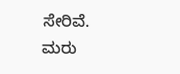ಸೇರಿವೆ.
ಮರು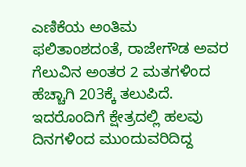ಎಣಿಕೆಯ ಅಂತಿಮ ಫಲಿತಾಂಶದಂತೆ, ರಾಜೇಗೌಡ ಅವರ ಗೆಲುವಿನ ಅಂತರ 2 ಮತಗಳಿಂದ ಹೆಚ್ಚಾಗಿ 203ಕ್ಕೆ ತಲುಪಿದೆ. ಇದರೊಂದಿಗೆ ಕ್ಷೇತ್ರದಲ್ಲಿ ಹಲವು ದಿನಗಳಿಂದ ಮುಂದುವರಿದಿದ್ದ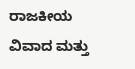ರಾಜಕೀಯ ವಿವಾದ ಮತ್ತು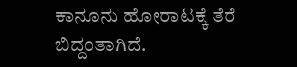ಕಾನೂನು ಹೋರಾಟಕ್ಕೆ ತೆರೆ ಬಿದ್ದಂತಾಗಿದೆ.